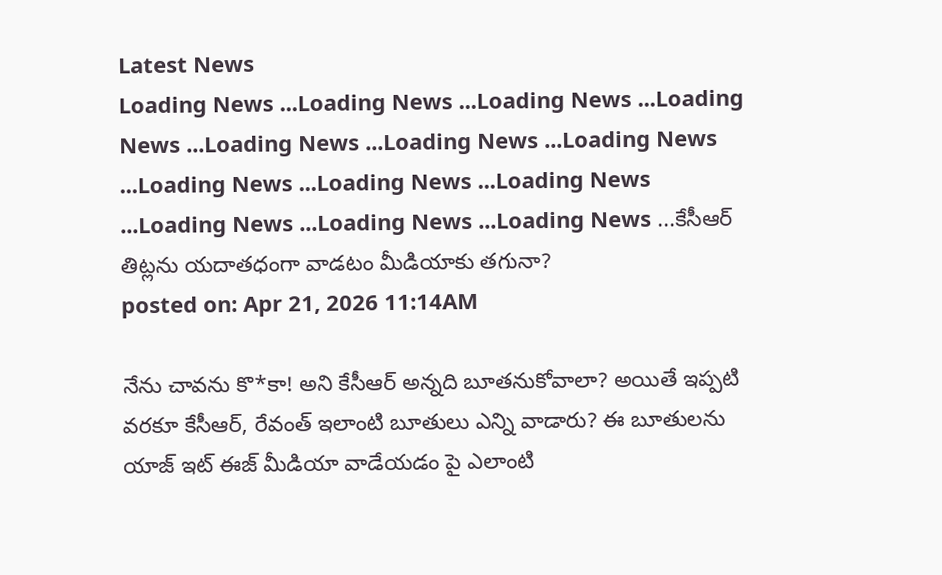Latest News
Loading News ...Loading News ...Loading News ...Loading News ...Loading News ...Loading News ...Loading News ...Loading News ...Loading News ...Loading News ...Loading News ...Loading News ...Loading News ...కేసీఆర్ తిట్లను యదాతధంగా వాడటం మీడియాకు తగునా?
posted on: Apr 21, 2026 11:14AM

నేను చావను కొ*కా! అని కేసీఆర్ అన్నది బూతనుకోవాలా? అయితే ఇప్పటి వరకూ కేసీఆర్, రేవంత్ ఇలాంటి బూతులు ఎన్ని వాడారు? ఈ బూతులను యాజ్ ఇట్ ఈజ్ మీడియా వాడేయడం పై ఎలాంటి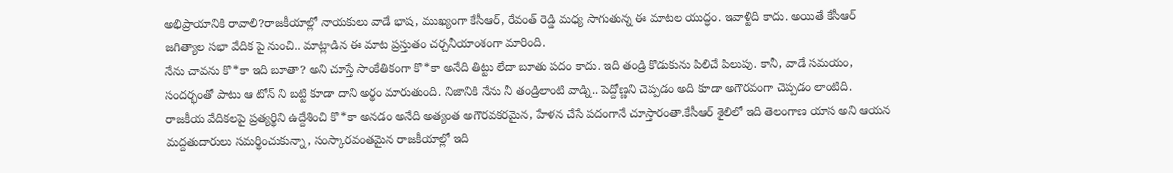అభిప్రాయానికి రావాలి?రాజకీయాల్లో నాయకులు వాడే భాష, ముఖ్యంగా కేసీఆర్, రేవంత్ రెడ్డి మధ్య సాగుతున్న ఈ మాటల యుద్ధం. ఇవాళ్టిది కాదు. అయితే కేసీఆర్ జగిత్యాల సభా వేదిక పై నుంచి.. మాట్లాడిన ఈ మాట ప్రస్తుతం చర్చనీయాంశంగా మారింది.
నేను చావను కొ*కా ఇది బూతా? అని చూస్తే సాంకేతికంగా కొ*కా అనేది తిట్టు లేదా బూతు పదం కాదు. ఇది తండ్రి కొడుకును పిలిచే పిలుపు. కానీ, వాడే సమయం, సందర్భంతో పాటు ఆ టోన్ ని బట్టి కూడా దాని అర్థం మారుతుంది. నిజానికి నేను నీ తండ్రిలాంటి వాడ్ని.. పెద్దోణ్ణని చెప్పడం అది కూడా అగౌరవంగా చెప్పడం లాంటిది.
రాజకీయ వేదికలపై ప్రత్యర్థిని ఉద్దేశించి కొ*కా అనడం అనేది అత్యంత అగౌరవకరమైన, హేళన చేసే పదంగానే చూస్తారంతా.కేసీఆర్ శైలిలో ఇది తెలంగాణ యాస అని ఆయన మద్దతుదారులు సమర్థించుకున్నా, సంస్కారవంతమైన రాజకీయాల్లో ఇది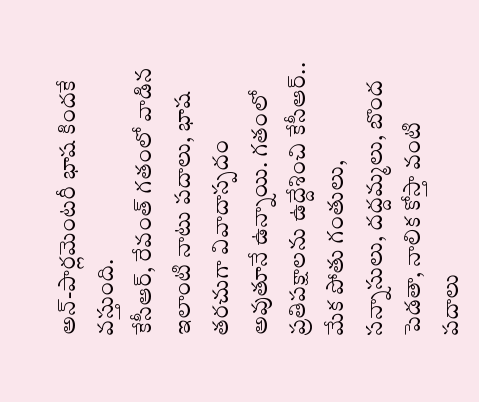అన్-పార్లమెంటరీ భాష కిందకే వస్తుంది.
కేసీఆర్, రేవంత్ గతంలో వాడిన ఇలాంటి నాటు పదాలు, భాష తరచుగా వివాదాస్పదం అవుతూనే ఉన్నాయి. గతంలో ప్రతిపక్షాలను ఉద్దేశించి కేసీఆర్.. మేక పోతు గంతులు, సన్నాసులు, దద్దమ్మలు, బొంద పెడతా, నాలిక కోస్తా వంటి పదాలు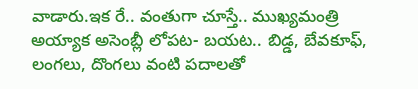వాడారు.ఇక రే.. వంతుగా చూస్తే.. ముఖ్యమంత్రి అయ్యాక అసెంబ్లీ లోపట- బయట.. బిడ్డ, బేవకూఫ్, లంగలు, దొంగలు వంటి పదాలతో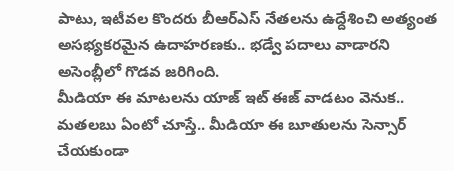పాటు, ఇటీవల కొందరు బీఆర్ఎస్ నేతలను ఉద్దేశించి అత్యంత అసభ్యకరమైన ఉదాహరణకు.. భడ్వే పదాలు వాడారని అసెంబ్లీలో గొడవ జరిగింది.
మీడియా ఈ మాటలను యాజ్ ఇట్ ఈజ్ వాడటం వెనుక.. మతలబు ఏంటో చూస్తే.. మీడియా ఈ బూతులను సెన్సార్ చేయకుండా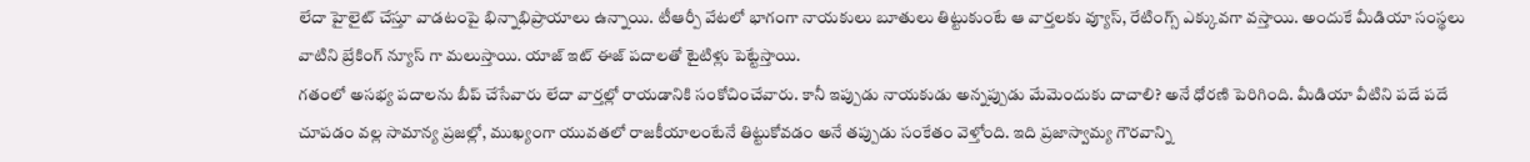లేదా హైలైట్ చేస్తూ వాడటంపై భిన్నాభిప్రాయాలు ఉన్నాయి. టీఆర్పీ వేటలో భాగంగా నాయకులు బూతులు తిట్టుకుంటే ఆ వార్తలకు వ్యూస్, రేటింగ్స్ ఎక్కువగా వస్తాయి. అందుకే మీడియా సంస్థలు వాటిని బ్రేకింగ్ న్యూస్ గా మలుస్తాయి. యాజ్ ఇట్ ఈజ్ పదాలతో టైటిళ్లు పెట్టేస్తాయి.
గతంలో అసభ్య పదాలను బీప్ చేసేవారు లేదా వార్తల్లో రాయడానికి సంకోచించేవారు. కానీ ఇప్పుడు నాయకుడు అన్నప్పుడు మేమెందుకు దాచాలి? అనే ధోరణి పెరిగింది. మీడియా వీటిని పదే పదే చూపడం వల్ల సామాన్య ప్రజల్లో, ముఖ్యంగా యువతలో రాజకీయాలంటేనే తిట్టుకోవడం అనే తప్పుడు సంకేతం వెళ్తోంది. ఇది ప్రజాస్వామ్య గౌరవాన్ని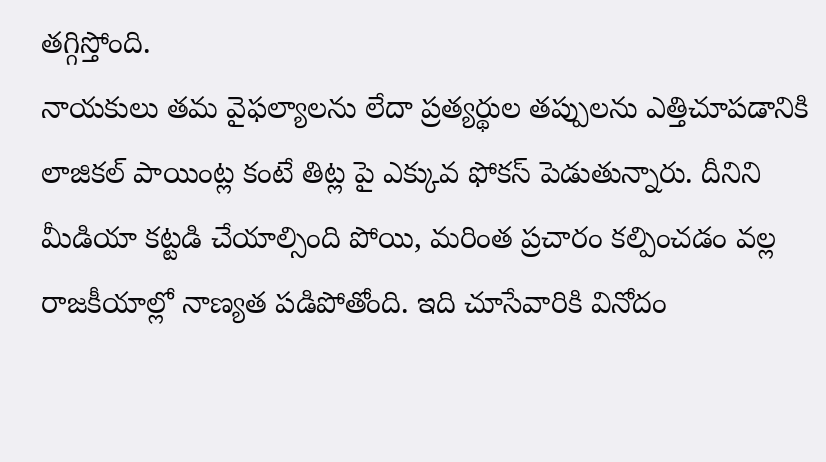తగ్గిస్తోంది.
నాయకులు తమ వైఫల్యాలను లేదా ప్రత్యర్థుల తప్పులను ఎత్తిచూపడానికి లాజికల్ పాయింట్ల కంటే తిట్ల పై ఎక్కువ ఫోకస్ పెడుతున్నారు. దీనిని మీడియా కట్టడి చేయాల్సింది పోయి, మరింత ప్రచారం కల్పించడం వల్ల రాజకీయాల్లో నాణ్యత పడిపోతోంది. ఇది చూసేవారికి వినోదం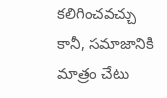కలిగించవచ్చు కానీ, సమాజానికి మాత్రం చేటు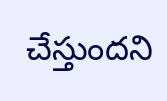చేస్తుందని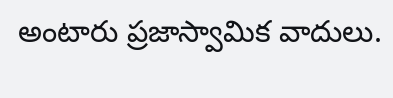అంటారు ప్రజాస్వామిక వాదులు.